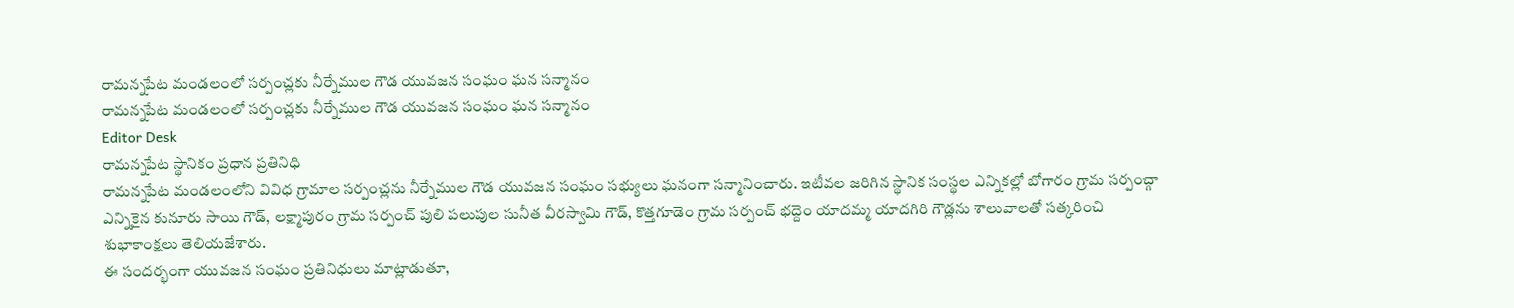రామన్నపేట మండలంలో సర్పంచ్లకు నీర్నేముల గౌడ యువజన సంఘం ఘన సన్మానం
రామన్నపేట మండలంలో సర్పంచ్లకు నీర్నేముల గౌడ యువజన సంఘం ఘన సన్మానం
Editor Desk
రామన్నపేట స్థానికం ప్రధాన ప్రతినిధి
రామన్నపేట మండలంలోని వివిధ గ్రామాల సర్పంచ్లను నీర్నేముల గౌడ యువజన సంఘం సభ్యులు ఘనంగా సన్మానించారు. ఇటీవల జరిగిన స్థానిక సంస్థల ఎన్నికల్లో బోగారం గ్రామ సర్పంచ్గా ఎన్నికైన కునూరు సాయి గౌడ్, లక్ష్మాపురం గ్రామ సర్పంచ్ పులి పలుపుల సునీత వీరస్వామి గౌడ్, కొత్తగూడెం గ్రామ సర్పంచ్ భద్దెం యాదమ్మ యాదగిరి గౌడ్లను శాలువాలతో సత్కరించి శుభాకాంక్షలు తెలియజేశారు.
ఈ సందర్భంగా యువజన సంఘం ప్రతినిధులు మాట్లాడుతూ,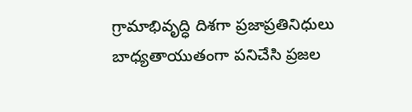గ్రామాభివృద్ధి దిశగా ప్రజాప్రతినిధులు బాధ్యతాయుతంగా పనిచేసి ప్రజల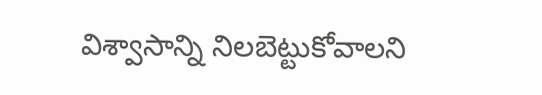విశ్వాసాన్ని నిలబెట్టుకోవాలని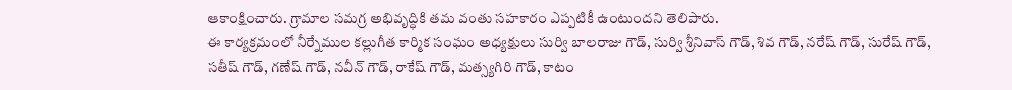ఆకాంక్షించారు. గ్రామాల సమగ్ర అభివృద్ధికి తమ వంతు సహకారం ఎప్పటికీ ఉంటుందని తెలిపారు.
ఈ కార్యక్రమంలో నీర్నేముల కల్లుగీత కార్మిక సంఘం అధ్యక్షులు సుర్వి బాలరాజు గౌడ్, సుర్వి శ్రీనివాస్ గౌడ్, శివ గౌడ్, నరేష్ గౌడ్, సురేష్ గౌడ్, సతీష్ గౌడ్, గణేష్ గౌడ్, నవీన్ గౌడ్, రాకేష్ గౌడ్, మత్స్యగిరి గౌడ్, కాటం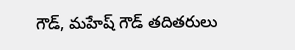గౌడ్, మహేష్ గౌడ్ తదితరులు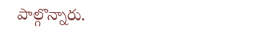పాల్గొన్నారు.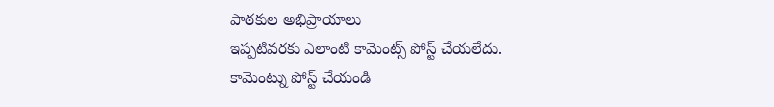పాఠకుల అభిప్రాయాలు
ఇప్పటివరకు ఎలాంటి కామెంట్స్ పోస్ట్ చేయలేదు.
కామెంట్ను పోస్ట్ చేయండి